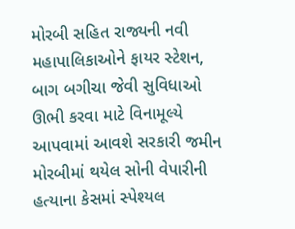મોરબી સહિત રાજ્યની નવી મહાપાલિકાઓને ફાયર સ્ટેશન, બાગ બગીચા જેવી સુવિધાઓ ઊભી કરવા માટે વિનામૂલ્યે આપવામાં આવશે સરકારી જમીન મોરબીમાં થયેલ સોની વેપારીની હત્યાના કેસમાં સ્પેશ્યલ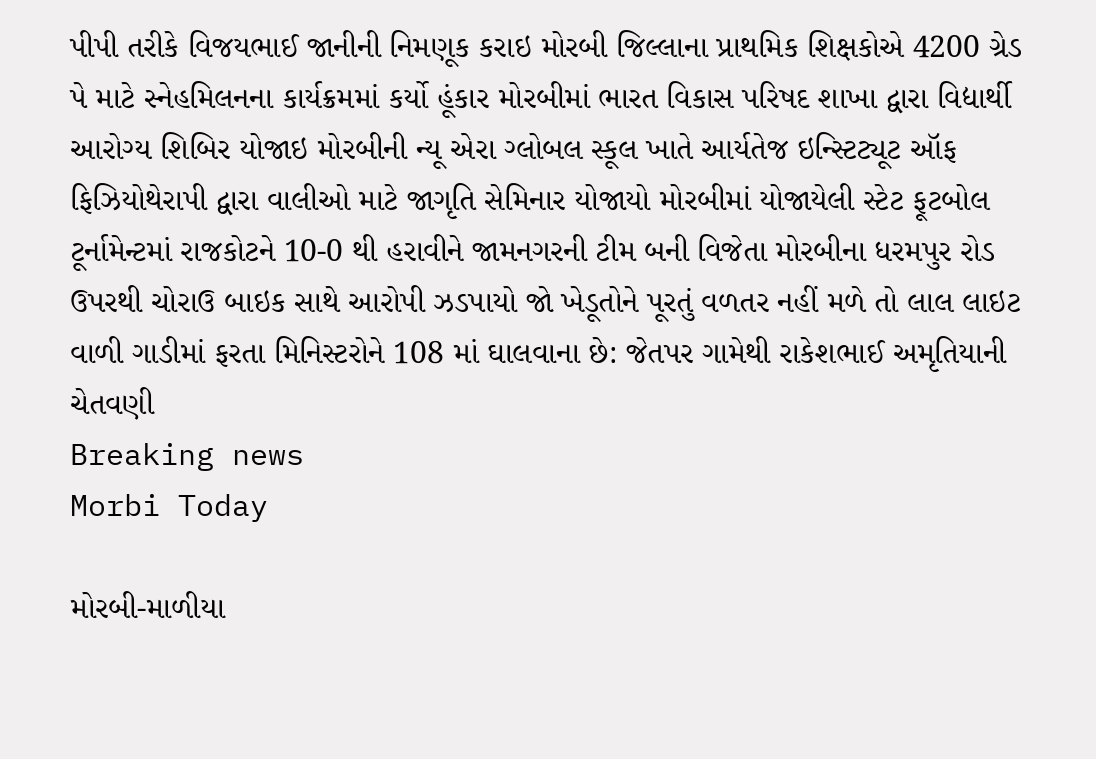પીપી તરીકે વિજયભાઈ જાનીની નિમણૂક કરાઇ મોરબી જિલ્લાના પ્રાથમિક શિક્ષકોએ 4200 ગ્રેડ પે માટે સ્નેહમિલનના કાર્યક્રમમાં કર્યો હૂંકાર મોરબીમાં ભારત વિકાસ પરિષદ શાખા દ્વારા વિદ્યાર્થી આરોગ્ય શિબિર યોજાઇ મોરબીની ન્યૂ એરા ગ્લોબલ સ્કૂલ ખાતે આર્યતેજ ઇન્સ્ટિટ્યૂટ ઑફ ફિઝિયોથેરાપી દ્વારા વાલીઓ માટે જાગૃતિ સેમિનાર યોજાયો મોરબીમાં યોજાયેલી સ્ટેટ ફૂટબોલ ટૂર્નામેન્ટમાં રાજકોટને 10-0 થી હરાવીને જામનગરની ટીમ બની વિજેતા મોરબીના ધરમપુર રોડ ઉપરથી ચોરાઉ બાઇક સાથે આરોપી ઝડપાયો જો ખેડૂતોને પૂરતું વળતર નહીં મળે તો લાલ લાઇટ વાળી ગાડીમાં ફરતા મિનિસ્ટરોને 108 માં ઘાલવાના છે: જેતપર ગામેથી રાકેશભાઈ અમૃતિયાની ચેતવણી
Breaking news
Morbi Today

મોરબી-માળીયા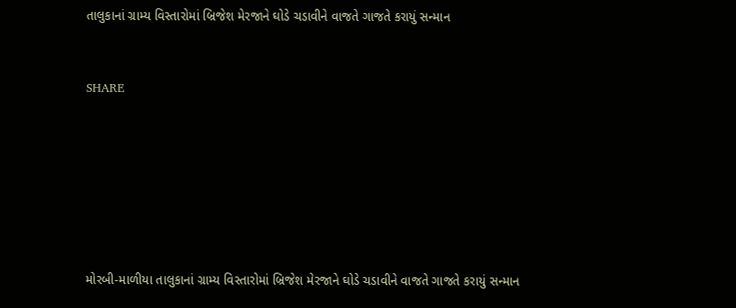તાલુકાનાં ગ્રામ્ય વિસ્તારોમાં બ્રિજેશ મેરજાને ઘોડે ચડાવીને વાજતે ગાજતે કરાયું સન્માન


SHARE







મોરબી-માળીયા તાલુકાનાં ગ્રામ્ય વિસ્તારોમાં બ્રિજેશ મેરજાને ઘોડે ચડાવીને વાજતે ગાજતે કરાયું સન્માન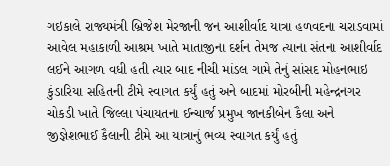ગઇકાલે રાજ્યમંત્રી બ્રિજેશ મેરજાની જન આશીર્વાદ યાત્રા હળવદના ચરાડવામાં આવેલ મહાકાળી આશ્રમ ખાતે માતાજીના દર્શન તેમજ ત્યાના સંતના આશીર્વાદ લઈને આગળ વધી હતી ત્યાર બાદ નીચી માંડલ ગામે તેનું સાંસદ મોહનભાઇ કુંડારિયા સહિતની ટીમે સ્વાગત કર્યું હતું અને બાદમાં મોરબીની મહેન્દ્રનગર ચોકડી ખાતે જિલ્લા પંચાયતના ઈન્ચાર્જ પ્રમુખ જાનકીબેન કૈલા અને જીજ્ઞેશભાઈ કૈલાની ટીમે આ યાત્રાનું ભવ્ય સ્વાગત કર્યું હતું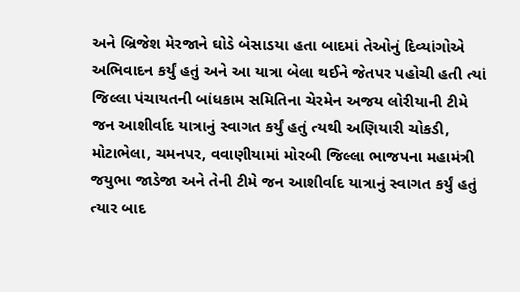અને બ્રિજેશ મેરજાને ઘોડે બેસાડયા હતા બાદમાં તેઓનું દિવ્યાંગોએ અભિવાદન કર્યું હતું અને આ યાત્રા બેલા થઈને જેતપર પહોચી હતી ત્યાં જિલ્લા પંચાયતની બાંધકામ સમિતિના ચેરમેન અજય લોરીયાની ટીમે જન આશીર્વાદ યાત્રાનું સ્વાગત કર્યું હતું ત્યથી અણિયારી ચોકડી, મોટાભેલા, ચમનપર, વવાણીયામાં મોરબી જિલ્લા ભાજપના મહામંત્રી જયુભા જાડેજા અને તેની ટીમે જન આશીર્વાદ યાત્રાનું સ્વાગત કર્યું હતું ત્યાર બાદ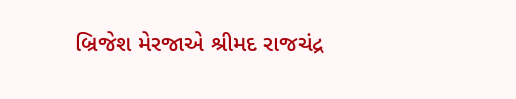બ્રિજેશ મેરજાએ શ્રીમદ રાજચંદ્ર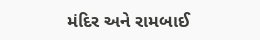મંદિર અને રામબાઈ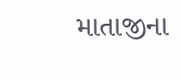માતાજીના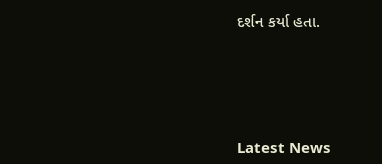દર્શન કર્યા હતા.






Latest News